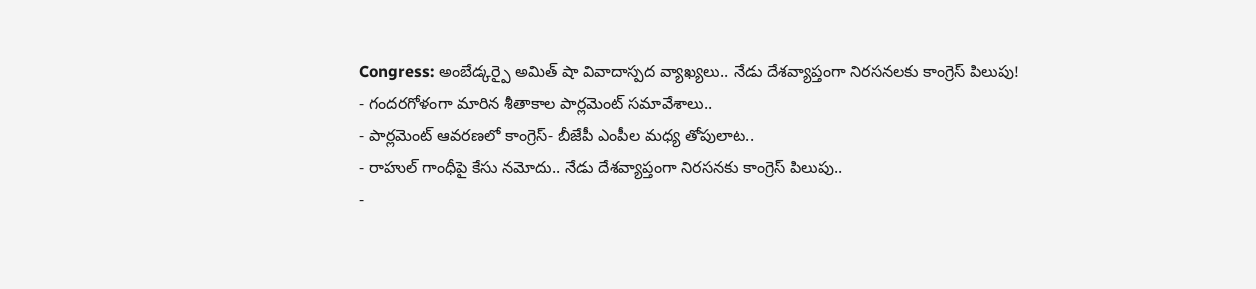Congress: అంబేడ్కర్పై అమిత్ షా వివాదాస్పద వ్యాఖ్యలు.. నేడు దేశవ్యాప్తంగా నిరసనలకు కాంగ్రెస్ పిలుపు!
- గందరగోళంగా మారిన శీతాకాల పార్లమెంట్ సమావేశాలు..
- పార్లమెంట్ ఆవరణలో కాంగ్రెస్- బీజేపీ ఎంపీల మధ్య తోపులాట..
- రాహుల్ గాంధీపై కేసు నమోదు.. నేడు దేశవ్యాప్తంగా నిరసనకు కాంగ్రెస్ పిలుపు..
-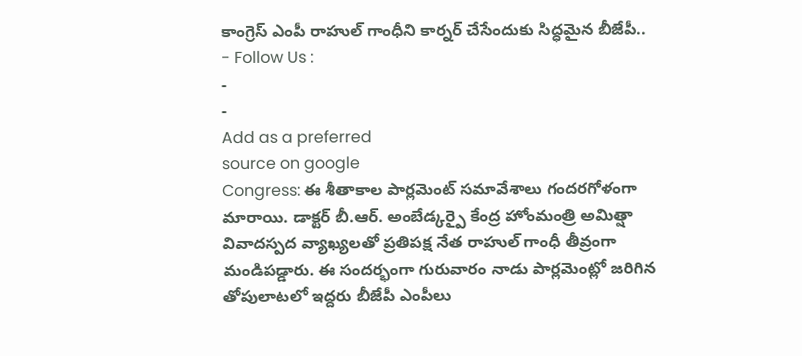కాంగ్రెస్ ఎంపీ రాహుల్ గాంధీని కార్నర్ చేసేందుకు సిద్ధమైన బీజేపీ..
- Follow Us :
-
-
Add as a preferred
source on google
Congress: ఈ శీతాకాల పార్లమెంట్ సమావేశాలు గందరగోళంగా మారాయి. డాక్టర్ బీ.ఆర్. అంబేడ్కర్పై కేంద్ర హోంమంత్రి అమిత్షా వివాదస్పద వ్యాఖ్యలతో ప్రతిపక్ష నేత రాహుల్ గాంధీ తీవ్రంగా మండిపడ్డారు. ఈ సందర్భంగా గురువారం నాడు పార్లమెంట్లో జరిగిన తోపులాటలో ఇద్దరు బీజేపీ ఎంపీలు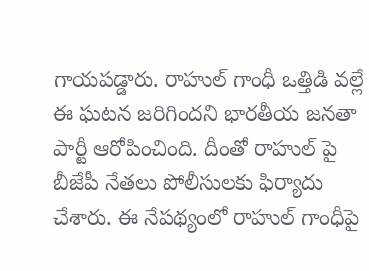గాయపడ్డారు. రాహుల్ గాంధీ ఒత్తిడి వల్లే ఈ ఘటన జరిగిందని భారతీయ జనతా పార్టీ ఆరోపించింది. దీంతో రాహుల్ పై బీజేపీ నేతలు పోలీసులకు ఫిర్యాదు చేశారు. ఈ నేపథ్యంలో రాహుల్ గాంధీపై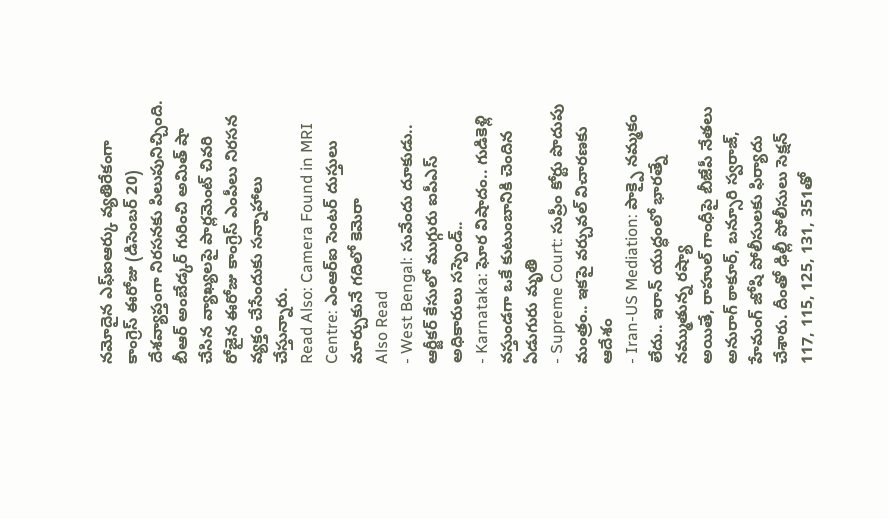నమోదైన ఎఫ్ఐఆర్కు వ్యతిరేకంగా కాంగ్రెస్ ఈరోజు (డిసెంబర్ 20) దేశవ్యాప్తంగా నిరసనకు పిలుపునిచ్చింది. బీఆర్ అంబేడ్కర్ గురించి అమిత్ షా చేసిన వ్యాఖ్యలపై పార్లమెంట్ చివరి రోజైన ఈరోజు కాంగ్రెస్ ఎంపీలు నిరసన వ్యక్తం చేసేందుకు సన్నాహాలు చేస్తున్నారు.
Read Also: Camera Found in MRI Centre: ఎంఆర్ఐ సెంటర్ దుస్తులు మార్చుకునే గదిలో కెమెరా
Also Read
- West Bengal: సువేందు దూకుడు.. ఆర్జీకర్ కేసులో ముగ్గురు ఐపీఎస్ అధికారులు సస్పెండ్..
- Karnataka: ఘోర విషాదం.. గుడికెళ్లి వస్తుండగా ఒకే కుటుంబానికి చెందిన ఏడుగురు మృతి
- Supreme Court: సుప్రీం కోర్టు పొదుపు మంత్రం.. ఇకపై వర్చువల్ విచారణకు ఆదేశం
- Iran-US Mediation: పాక్పై నమ్మకం లేదు.. ఇరాన్ యుద్ధంలో భారత్నే నమ్ముతున్న రష్యా
అయితే, రాహుల్ గాంధీపై బీజేపీ నేతలు అనురాగ్ ఠాకూర్, బన్సూరి స్వరాజ్, హేమంగ్ జోషి పోలీసులకు ఫిర్యాదు చేశారు. దీంతో ఢిల్లీ పోలీసులు సెక్షన్ 117, 115, 125, 131, 351తో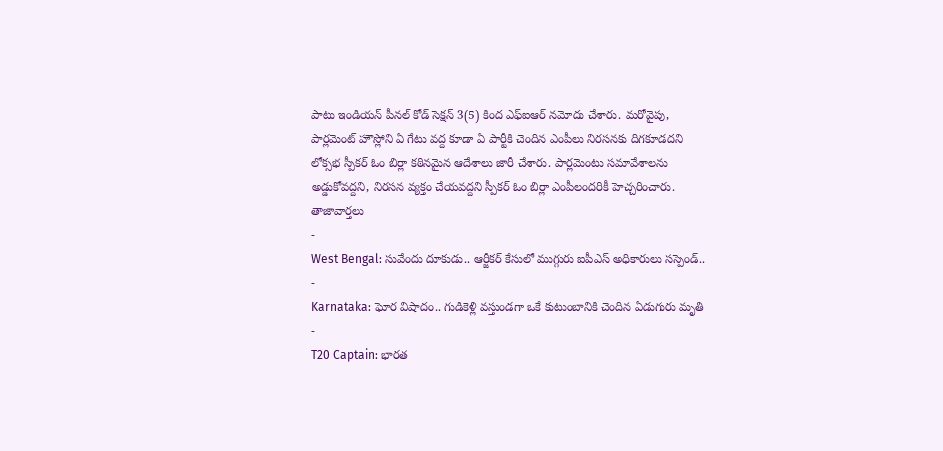పాటు ఇండియన్ పీనల్ కోడ్ సెక్షన్ 3(5) కింద ఎఫ్ఐఆర్ నమోదు చేశారు. మరోవైపు, పార్లమెంట్ హౌస్లోని ఏ గేటు వద్ద కూడా ఏ పార్టీకి చెందిన ఎంపీలు నిరసనకు దిగకూడదని లోక్సభ స్పీకర్ ఓం బిర్లా కఠినమైన ఆదేశాలు జారీ చేశారు. పార్లమెంటు సమావేశాలను అడ్డుకోవద్దని, నిరసన వ్యక్తం చేయవద్దని స్పీకర్ ఓం బిర్లా ఎంపీలందరికీ హెచ్చరించారు.
తాజావార్తలు
-
West Bengal: సువేందు దూకుడు.. ఆర్జీకర్ కేసులో ముగ్గురు ఐపీఎస్ అధికారులు సస్పెండ్..
-
Karnataka: ఘోర విషాదం.. గుడికెళ్లి వస్తుండగా ఒకే కుటుంబానికి చెందిన ఏడుగురు మృతి
-
T20 Captain: భారత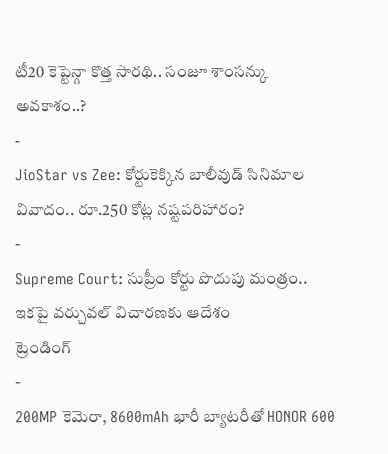టీ20 కెప్టెన్గా కొత్త సారథి.. సంజూ శాంసన్కు అవకాశం..?
-
JioStar vs Zee: కోర్టుకెక్కిన బాలీవుడ్ సినిమాల వివాదం.. రూ.250 కోట్ల నష్టపరిహారం?
-
Supreme Court: సుప్రీం కోర్టు పొదుపు మంత్రం.. ఇకపై వర్చువల్ విచారణకు ఆదేశం
ట్రెండింగ్
-
200MP కెమెరా, 8600mAh భారీ బ్యాటరీతో HONOR 600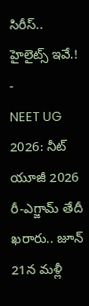సిరీస్.. హైలైట్స్ ఇవే.!
-
NEET UG 2026: నీట్ యూజీ 2026 రీ-ఎగ్జామ్ తేదీ ఖరారు.. జూన్ 21న మళ్లీ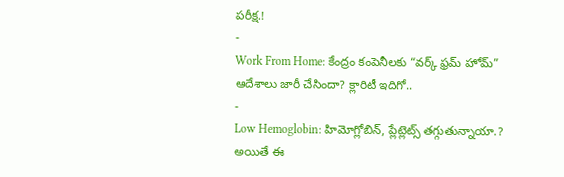పరీక్ష.!
-
Work From Home: కేంద్రం కంపెనీలకు “వర్క్ ఫ్రమ్ హోమ్” ఆదేశాలు జారీ చేసిందా? క్లారిటీ ఇదిగో..
-
Low Hemoglobin: హిమోగ్లోబిన్, ప్లేట్లెట్స్ తగ్గుతున్నాయా.? అయితే ఈ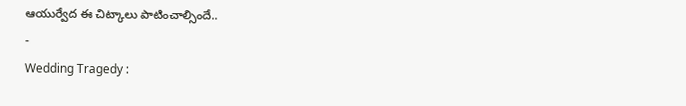ఆయుర్వేద ఈ చిట్కాలు పాటించాల్సిందే..
-
Wedding Tragedy :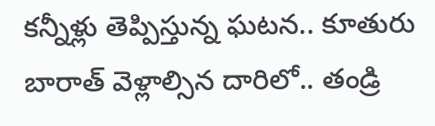కన్నీళ్లు తెప్పిస్తున్న ఘటన.. కూతురు బారాత్ వెళ్లాల్సిన దారిలో.. తండ్రి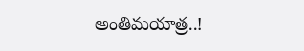అంతిమయాత్ర..!